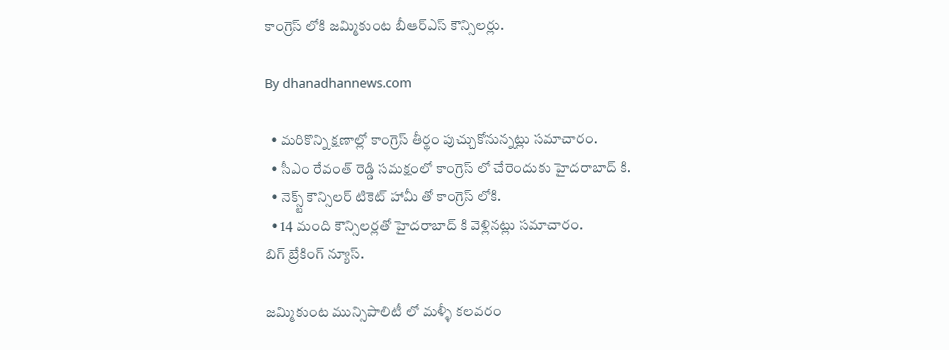కాంగ్రెస్ లోకి జమ్మికుంట బీఆర్ఎస్ కౌన్సిలర్లు.

By dhanadhannews.com

  • మరికొన్ని క్షణాల్లో కాంగ్రెస్ తీర్థం పుచ్చుకోనున్నట్లు సమాచారం.
  • సీఎం రేవంత్ రెడ్డి సమక్షంలో కాంగ్రెస్ లో చేరెందుకు హైదరాబాద్ కి.
  • నెక్స్ట్ కౌన్సిలర్ టికెట్ హామీ తో కాంగ్రెస్ లోకి.
  • 14 మంది కౌన్సిలర్లతో హైదరాబాద్ కి వెళ్లినట్లు సమాచారం.
బిగ్ బ్రేకింగ్ న్యూస్.

జమ్మికుంట మున్సిపాలిటీ లో మళ్ళీ కలవరం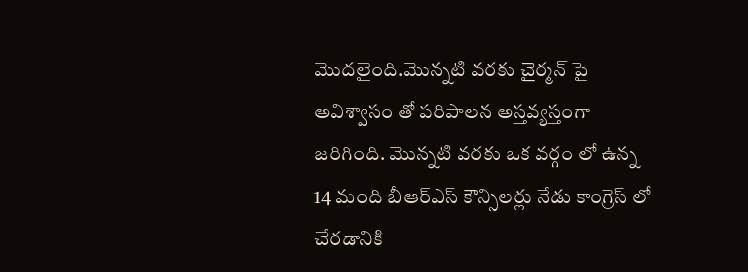మొదలైంది.మొన్నటి వరకు చైర్మన్ పై అవిశ్వాసం తో పరిపాలన అస్తవ్యస్తంగా జరిగింది. మొన్నటి వరకు ఒక వర్గం లో ఉన్న 14 మంది బీఆర్ఎస్ కౌన్సిలర్లు నేడు కాంగ్రెస్ లో చేరడానికి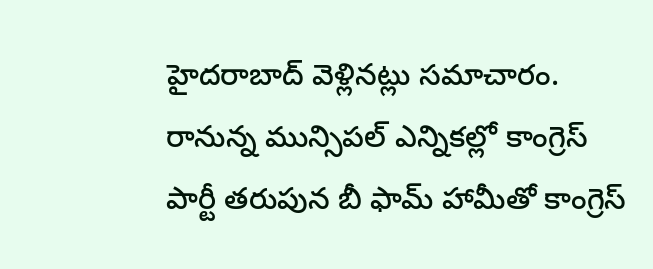హైదరాబాద్ వెళ్లినట్లు సమాచారం. రానున్న మున్సిపల్ ఎన్నికల్లో కాంగ్రెస్ పార్టీ తరుపున బీ ఫామ్ హామీతో కాంగ్రెస్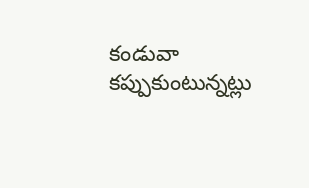కండువా కప్పుకుంటున్నట్లు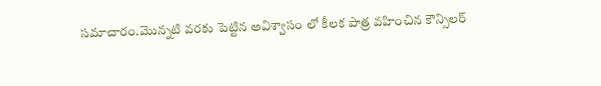సమాచారం.మొన్నటి వరకు పెట్టిన అవిశ్వాసం లో కీలక పాత్ర వహించిన కౌన్సిలర్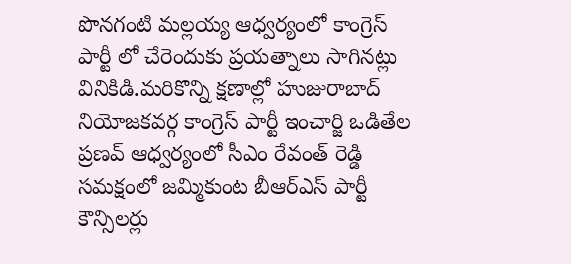పొనగంటి మల్లయ్య ఆధ్వర్యంలో కాంగ్రెస్ పార్టీ లో చేరెందుకు ప్రయత్నాలు సాగినట్లు వినికిడి.మరికొన్ని క్షణాల్లో హుజురాబాద్ నియోజకవర్గ కాంగ్రెస్ పార్టీ ఇంచార్జి ఒడితేల ప్రణవ్ ఆధ్వర్యంలో సీఎం రేవంత్ రెడ్డి సమక్షంలో జమ్మికుంట బీఆర్ఎస్ పార్టీ కౌన్సిలర్లు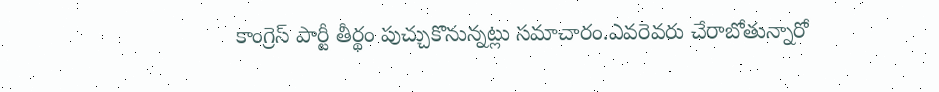కాంగ్రెస్ పార్టీ తీర్థం పుచ్చుకొనున్నట్లు సమాచారం.ఎవరెవరు చేరాబోతున్నారో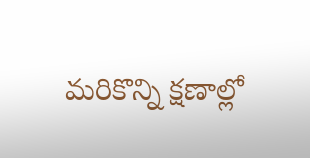మరికొన్ని క్షణాల్లో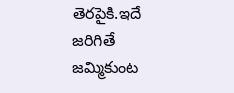తెరపైకి.ఇదే జరిగితే జమ్మికుంట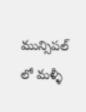మున్సిపల్ లో మళ్ళీ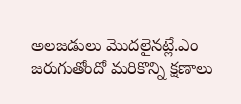అలజడులు మొదలైనట్లే.ఎం జరుగుతోందో మరికొన్ని క్షణాలు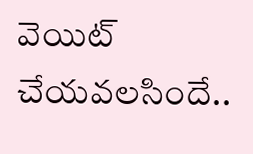వెయిట్ చేయవలసిందే..